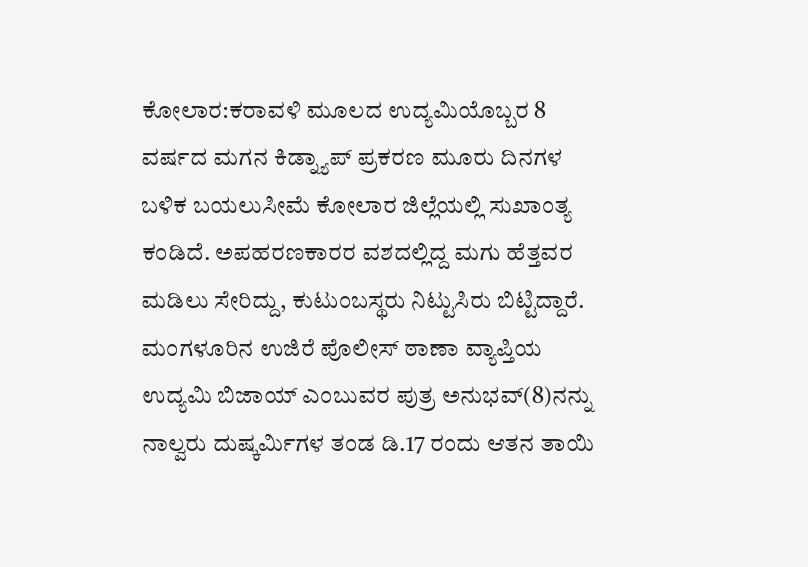ಕೋಲಾರ:ಕರಾವಳಿ ಮೂಲದ ಉದ್ಯಮಿಯೊಬ್ಬರ 8 ವರ್ಷದ ಮಗನ ಕಿಡ್ನ್ಯಾಪ್ ಪ್ರಕರಣ ಮೂರು ದಿನಗಳ ಬಳಿಕ ಬಯಲುಸೀಮೆ ಕೋಲಾರ ಜಿಲ್ಲೆಯಲ್ಲಿ ಸುಖಾಂತ್ಯ ಕಂಡಿದೆ. ಅಪಹರಣಕಾರರ ವಶದಲ್ಲಿದ್ದ ಮಗು ಹೆತ್ತವರ ಮಡಿಲು ಸೇರಿದ್ದು, ಕುಟುಂಬಸ್ಥರು ನಿಟ್ಟುಸಿರು ಬಿಟ್ಟಿದ್ದಾರೆ.
ಮಂಗಳೂರಿನ ಉಜಿರೆ ಪೊಲೀಸ್ ಠಾಣಾ ವ್ಯಾಪ್ತಿಯ ಉದ್ಯಮಿ ಬಿಜಾಯ್ ಎಂಬುವರ ಪುತ್ರ ಅನುಭವ್(8)ನನ್ನು ನಾಲ್ವರು ದುಷ್ಕರ್ಮಿಗಳ ತಂಡ ಡಿ.17 ರಂದು ಆತನ ತಾಯಿ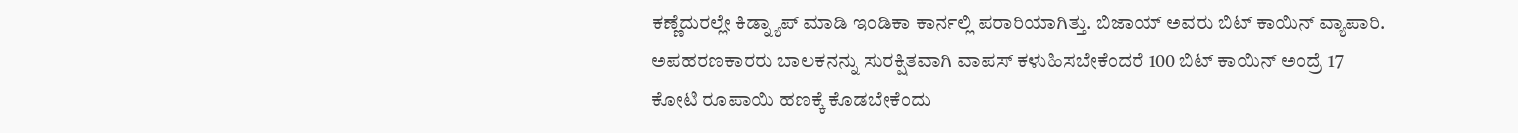ಕಣ್ಣೆದುರಲ್ಲೇ ಕಿಡ್ನ್ಯಾಪ್ ಮಾಡಿ ಇಂಡಿಕಾ ಕಾರ್ನಲ್ಲಿ ಪರಾರಿಯಾಗಿತ್ತು. ಬಿಜಾಯ್ ಅವರು ಬಿಟ್ ಕಾಯಿನ್ ವ್ಯಾಪಾರಿ. ಅಪಹರಣಕಾರರು ಬಾಲಕನನ್ನು ಸುರಕ್ಷಿತವಾಗಿ ವಾಪಸ್ ಕಳುಹಿಸಬೇಕೆಂದರೆ 100 ಬಿಟ್ ಕಾಯಿನ್ ಅಂದ್ರೆ 17 ಕೋಟಿ ರೂಪಾಯಿ ಹಣಕ್ಕೆ ಕೊಡಬೇಕೆಂದು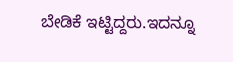ಬೇಡಿಕೆ ಇಟ್ಟಿದ್ದರು.ಇದನ್ನೂ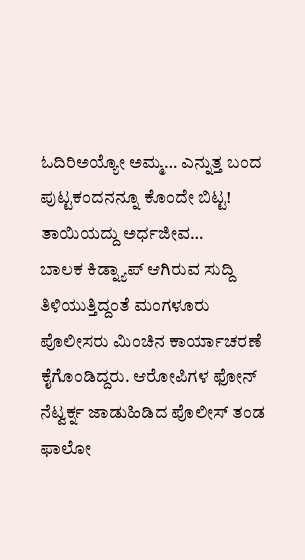ಓದಿರಿಅಯ್ಯೋ ಅಮ್ಮ… ಎನ್ನುತ್ತ ಬಂದ ಪುಟ್ಟಕಂದನನ್ನೂ ಕೊಂದೇ ಬಿಟ್ಟ! ತಾಯಿಯದ್ದು ಅರ್ಧಜೀವ…
ಬಾಲಕ ಕಿಡ್ನ್ಯಾಪ್ ಆಗಿರುವ ಸುದ್ದಿ ತಿಳಿಯುತ್ತಿದ್ದಂತೆ ಮಂಗಳೂರು ಪೊಲೀಸರು ಮಿಂಚಿನ ಕಾರ್ಯಾಚರಣೆ ಕೈಗೊಂಡಿದ್ದರು. ಆರೋಪಿಗಳ ಫೋನ್ ನೆಟ್ವರ್ಕ್ನ ಜಾಡುಹಿಡಿದ ಪೊಲೀಸ್ ತಂಡ ಫಾಲೋ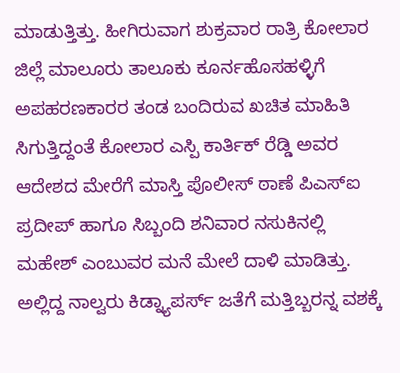ಮಾಡುತ್ತಿತ್ತು. ಹೀಗಿರುವಾಗ ಶುಕ್ರವಾರ ರಾತ್ರಿ ಕೋಲಾರ ಜಿಲ್ಲೆ ಮಾಲೂರು ತಾಲೂಕು ಕೂರ್ನಹೊಸಹಳ್ಳಿಗೆ ಅಪಹರಣಕಾರರ ತಂಡ ಬಂದಿರುವ ಖಚಿತ ಮಾಹಿತಿ ಸಿಗುತ್ತಿದ್ದಂತೆ ಕೋಲಾರ ಎಸ್ಪಿ ಕಾರ್ತಿಕ್ ರೆಡ್ಡಿ ಅವರ ಆದೇಶದ ಮೇರೆಗೆ ಮಾಸ್ತಿ ಪೊಲೀಸ್ ಠಾಣೆ ಪಿಎಸ್ಐ ಪ್ರದೀಪ್ ಹಾಗೂ ಸಿಬ್ಬಂದಿ ಶನಿವಾರ ನಸುಕಿನಲ್ಲಿ ಮಹೇಶ್ ಎಂಬುವರ ಮನೆ ಮೇಲೆ ದಾಳಿ ಮಾಡಿತ್ತು. ಅಲ್ಲಿದ್ದ ನಾಲ್ವರು ಕಿಡ್ನ್ಯಾಪರ್ಸ್ ಜತೆಗೆ ಮತ್ತಿಬ್ಬರನ್ನ ವಶಕ್ಕೆ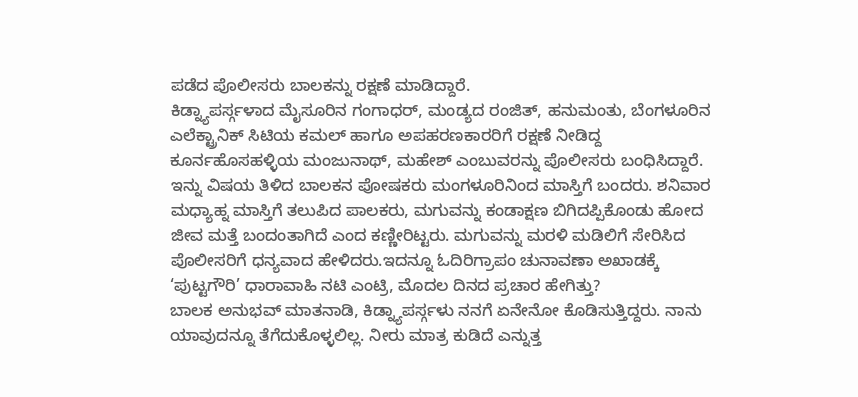ಪಡೆದ ಪೊಲೀಸರು ಬಾಲಕನ್ನು ರಕ್ಷಣೆ ಮಾಡಿದ್ದಾರೆ.
ಕಿಡ್ನ್ಯಾಪರ್ಸ್ಗಳಾದ ಮೈಸೂರಿನ ಗಂಗಾಧರ್, ಮಂಡ್ಯದ ರಂಜಿತ್, ಹನುಮಂತು, ಬೆಂಗಳೂರಿನ ಎಲೆಕ್ಟ್ರಾನಿಕ್ ಸಿಟಿಯ ಕಮಲ್ ಹಾಗೂ ಅಪಹರಣಕಾರರಿಗೆ ರಕ್ಷಣೆ ನೀಡಿದ್ದ ಕೂರ್ನಹೊಸಹಳ್ಳಿಯ ಮಂಜುನಾಥ್, ಮಹೇಶ್ ಎಂಬುವರನ್ನು ಪೊಲೀಸರು ಬಂಧಿಸಿದ್ದಾರೆ. ಇನ್ನು ವಿಷಯ ತಿಳಿದ ಬಾಲಕನ ಪೋಷಕರು ಮಂಗಳೂರಿನಿಂದ ಮಾಸ್ತಿಗೆ ಬಂದರು. ಶನಿವಾರ ಮಧ್ಯಾಹ್ನ ಮಾಸ್ತಿಗೆ ತಲುಪಿದ ಪಾಲಕರು, ಮಗುವನ್ನು ಕಂಡಾಕ್ಷಣ ಬಿಗಿದಪ್ಪಿಕೊಂಡು ಹೋದ ಜೀವ ಮತ್ತೆ ಬಂದಂತಾಗಿದೆ ಎಂದ ಕಣ್ಣೀರಿಟ್ಟರು. ಮಗುವನ್ನು ಮರಳಿ ಮಡಿಲಿಗೆ ಸೇರಿಸಿದ ಪೊಲೀಸರಿಗೆ ಧನ್ಯವಾದ ಹೇಳಿದರು.ಇದನ್ನೂ ಓದಿರಿಗ್ರಾಪಂ ಚುನಾವಣಾ ಅಖಾಡಕ್ಕೆ ‘ಪುಟ್ಟಗೌರಿ’ ಧಾರಾವಾಹಿ ನಟಿ ಎಂಟ್ರಿ, ಮೊದಲ ದಿನದ ಪ್ರಚಾರ ಹೇಗಿತ್ತು?
ಬಾಲಕ ಅನುಭವ್ ಮಾತನಾಡಿ, ಕಿಡ್ನ್ಯಾಪರ್ಸ್ಗಳು ನನಗೆ ‌ಏನೇನೋ ಕೊಡಿಸುತ್ತಿದ್ದರು. ನಾನು ಯಾವುದನ್ನೂ ತೆಗೆದುಕೊಳ್ಳಲಿಲ್ಲ. ನೀರು ಮಾತ್ರ ಕುಡಿದೆ ಎನ್ನುತ್ತ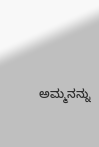ಅಮ್ಮನನ್ನು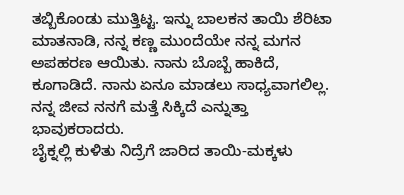ತಬ್ಬಿಕೊಂಡು ಮುತ್ತಿಟ್ಟ. ಇನ್ನು ಬಾಲಕನ ತಾಯಿ ಶೆರಿಟಾ ಮಾತನಾಡಿ, ನನ್ನ ಕಣ್ಣ ಮುಂದೆಯೇ ನನ್ನ ಮಗನ ಅಪಹರಣ ಆಯಿತು. ನಾನು‌ ಬೊಬ್ಬೆ ಹಾಕಿದೆ, ಕೂಗಾಡಿದೆ. ನಾನು ಏನೂ ಮಾಡಲು ಸಾಧ್ಯವಾಗಲಿಲ್ಲ. ನನ್ನ ಜೀವ ನನಗೆ ಮತ್ತೆ ಸಿಕ್ಕಿದೆ ಎನ್ನುತ್ತಾ ಭಾವುಕರಾದರು.
ಬೈಕ್ನಲ್ಲಿ ಕುಳಿತು ನಿದ್ರೆಗೆ ಜಾರಿದ ತಾಯಿ-ಮಕ್ಕಳು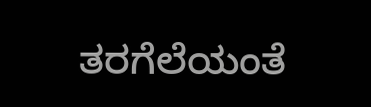ತರಗೆಲೆಯಂತೆ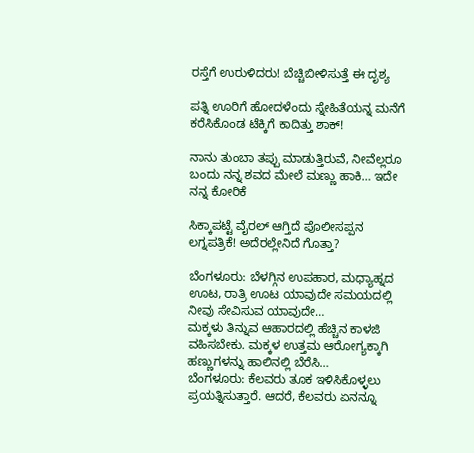ರಸ್ತೆಗೆ ಉರುಳಿದರು! ಬೆಚ್ಚಿಬೀಳಿಸುತ್ತೆ ಈ ದೃಶ್ಯ

ಪತ್ನಿ ಊರಿಗೆ ಹೋದಳೆಂದು ಸ್ನೇಹಿತೆಯನ್ನ ಮನೆಗೆ ಕರೆಸಿಕೊಂಡ ಟೆಕ್ಕಿಗೆ ಕಾದಿತ್ತು ಶಾಕ್!

ನಾನು ತುಂಬಾ ತಪ್ಪು ಮಾಡುತ್ತಿರುವೆ, ನೀವೆಲ್ಲರೂ ಬಂದು ನನ್ನ ಶವದ ಮೇಲೆ ಮಣ್ಣು ಹಾಕಿ… ಇದೇ ನನ್ನ ಕೋರಿಕೆ

ಸಿಕ್ಕಾಪಟ್ಟೆ ವೈರಲ್ ಆಗ್ತಿದೆ ಪೊಲೀಸಪ್ಪನ ಲಗ್ನಪತ್ರಿಕೆ! ಅದೆರಲ್ಲೇನಿದೆ ಗೊತ್ತಾ?

ಬೆಂಗಳೂರು: ಬೆಳಗ್ಗಿನ ಉಪಹಾರ, ಮಧ್ಯಾಹ್ನದ ಊಟ, ರಾತ್ರಿ ಊಟ ಯಾವುದೇ ಸಮಯದಲ್ಲಿ ನೀವು ಸೇವಿಸುವ ಯಾವುದೇ…
ಮಕ್ಕಳು ತಿನ್ನುವ ಆಹಾರದಲ್ಲಿ ಹೆಚ್ಚಿನ ಕಾಳಜಿ ವಹಿಸಬೇಕು. ಮಕ್ಕಳ ಉತ್ತಮ ಆರೋಗ್ಯಕ್ಕಾಗಿ ಹಣ್ಣುಗಳನ್ನು ಹಾಲಿನಲ್ಲಿ ಬೆರೆಸಿ…
ಬೆಂಗಳೂರು: ಕೆಲವರು ತೂಕ ಇಳಿಸಿಕೊಳ್ಳಲು ಪ್ರಯತ್ನಿಸುತ್ತಾರೆ. ಆದರೆ, ಕೆಲವರು ಏನನ್ನೂ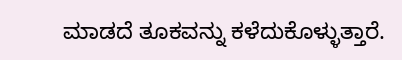ಮಾಡದೆ ತೂಕವನ್ನು ಕಳೆದುಕೊಳ್ಳುತ್ತಾರೆ.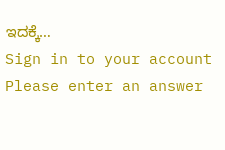ಇದಕ್ಕೆ…
Sign in to your account
Please enter an answer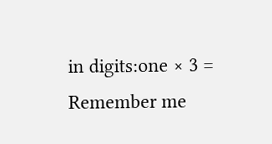in digits:one × 3 =
Remember me